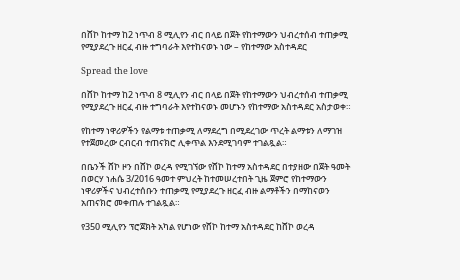በሸኮ ከተማ ከ2 ነጥብ 8 ሚሊየን ብር በላይ በጀት የከተማውን ህብረተሰብ ተጠቃሚ የሚያደረጉ ዘርፈ ብዙ ተግባራት እየተከናወኑ ነው – የከተማው አስተዳደር

Spread the love

በሸኮ ከተማ ከ2 ነጥብ 8 ሚሊየን ብር በላይ በጀት የከተማውን ህብረተሰብ ተጠቃሚ የሚያደረጉ ዘርፈ ብዙ ተግባራት እየተከናወኑ መሆኑን የከተማው አስተዳደር አስታወቀ።

የከተማ ነዋሪዎችን የልማቱ ተጠቃሚ ለማደረግ በሚደረገው ጥረት ልማቱን ለማገዝ የተጀመረው ርብርብ ተጠናክሮ ሊቀጥል እንደሚገባም ተገልጿል።

በቤንች ሸኮ ዞን በሸኮ ወረዳ የሚገኘው የሸኮ ከተማ አስተዳደር በተያዘው በጀት ዓመት በወርሃ ነሐሴ 3/2016 ዓመተ ምህረት ከተመሠረተበት ጊዜ ጀምሮ የከተማውን ነዋሪዎችና ህብረተሰቡን ተጠቃሚ የሚያደረጉ ዘርፈ ብዙ ልማቶችን በማከናወን አጠናክሮ መቀጠሉ ተገልጿል።

የ350 ሚሊየን ፕሮጀክት አካል የሆነው የሸኮ ከተማ አስተዳደር ከሸኮ ወረዳ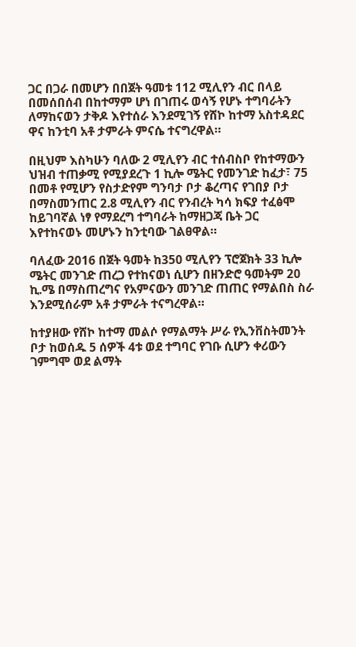ጋር በጋራ በመሆን በበጀት ዓመቱ 112 ሚሊየን ብር በላይ በመሰበሰብ በከተማም ሆነ በገጠሩ ወሳኝ የሆኑ ተግባራትን ለማከናወን ታቅዶ እየተሰራ እንደሚገኝ የሸኮ ከተማ አስተዳደር ዋና ከንቲባ አቶ ታምራት ምናሴ ተናግረዋል።

በዚህም እስካሁን ባለው 2 ሚሊየን ብር ተሰብስቦ የከተማውን ህዝብ ተጠቃሚ የሚያደረጉ 1 ኪሎ ሜትር የመንገድ ከፈታ፣ 75 በመቶ የሚሆን የስታድየም ግንባታ ቦታ ቆረጣና የገበያ ቦታ በማስመንጠር 2.8 ሚሊየን ብር የንብረት ካሳ ክፍያ ተፈፅሞ ከይገባኛል ነፃ የማደረግ ተግባራት ከማዘጋጃ ቤት ጋር እየተከናወኑ መሆኑን ከንቲባው ገልፀዋል።

ባለፈው 2016 በጀት ዓመት ከ350 ሚሊየን ፕሮጀክት 33 ኪሎ ሜትር መንገድ ጠረጋ የተከናወነ ሲሆን በዘንድሮ ዓመትም 20 ኪ.ሜ በማስጠረግና የአምናውን መንገድ ጠጠር የማልበስ ስራ እንደሚሰራም አቶ ታምራት ተናግረዋል።

ከተያዘው የሸኮ ከተማ መልሶ የማልማት ሥራ የኢንቨስትመንት ቦታ ከወሰዱ 5 ሰዎች 4ቱ ወደ ተግባር የገቡ ሲሆን ቀሪውን ገምግሞ ወደ ልማት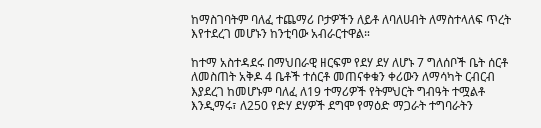ከማስገባትም ባለፈ ተጨማሪ ቦታዎችን ለይቶ ለባለሀብት ለማስተላለፍ ጥረት እየተደረገ መሆኑን ከንቲባው አብራርተዋል።

ከተማ አስተዳደሩ በማህበራዊ ዘርፍም የደሃ ደሃ ለሆኑ 7 ግለሰቦች ቤት ሰርቶ ለመስጠት አቅዶ 4 ቤቶች ተሰርቶ መጠናቀቁን ቀሪውን ለማሳካት ርብርብ እያደረገ ከመሆኑም ባለፈ ለ19 ተማሪዎች የትምህርት ግብዓት ተሟልቶ እንዲማሩ፣ ለ250 የድሃ ደሃዎች ደግሞ የማዕድ ማጋራት ተግባራትን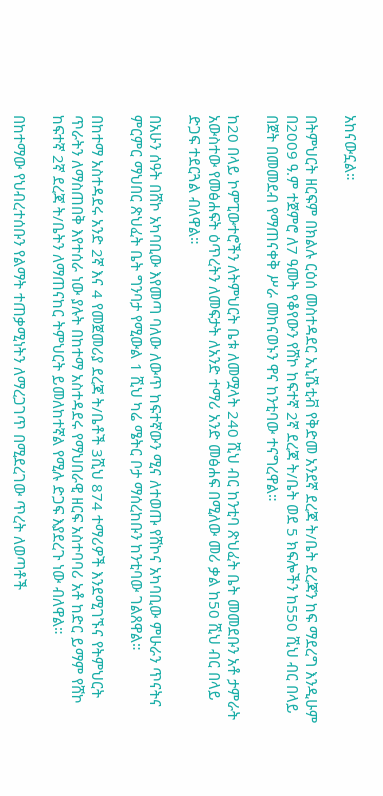አከናውኗል።

በትምህርት ዘርፍም በክልሉ ርዕሰ መስተዳደር ኢኒሼቲቭ የቅድመ አንደኛ ደረጃ ት/ቤት ደረጃን ከፍ ማደረግ እንዲሁም በ2009 ዓ.ም ተጀምሮ ለ7 ዓመት የቆየውን የሸኮ ከፍተኛ 2ኛ ደረጃ ት/ቤት ወደ 5 ክፍሎችን ከ550 ሺህ ብር በላይ በጀት በመመደብ የማጠናቀቅ ሥራ መከናወኑን ዋና ከንቲባው ተናግረዋል።

ከ20 በላይ ኮምፒውተሮችን ለትምህርት ቤቱ ለመሟላት 240 ሺህ ብር ከንቲባ ጽህፈት ቤት መመደቡን አቶ ታምራት አውስተው የመፅሐፍት ዕጥረትን ለመፍታት ለአንድ ተማሪ አንድ መፅሐፍ በሚለው መሪ ቃል ከ50 ሺህ ብር በላይ ድጋፍ ተደርጓል ብለዋል።

በአሁን ሰዓት በሸኮ አካባቢው እየመጣ ባለው ለውጥ ከፍተኛውን ሚና ለተወጡ የሸኮና አካባቢው ምሁራን ጥናትና ምርምር ማህበር ጽህፈት ቤት ግንባታ የሚውል 1 ሺህ ካሬ ሜትር ቦታ ማሰረከቡን ከንቲባው ገልጸዋል።

በከተማ አስተዳደሩ አንድ 2ኛ እና 4 የመጀመሪያ ደረጃ ት/ቤቶች 3ሺህ 874 ተማሪዎች እንደሚገኙና የትምህርት ጥራትን ለማስጠበቅ እየተሰራ ነው ያሉት በከተማ አስተዳደሩ የማህበራዊ ዘርፍ አስተባባሪ አቶ ከድር ይማም የሸኮ ከፍተኛ 2ኛ ደረጃ ት/ቤትን ለማጠናከር ትምህርት ይመለከተኛል የሚሉ ድጋፍ እያደረጉ ነው ብለዋል።

በከተማው የህብረተሰቡን የልማት ተጠቃሚነትን ለማረጋገጥ በሚደረገው ጥረት ለወጣቶች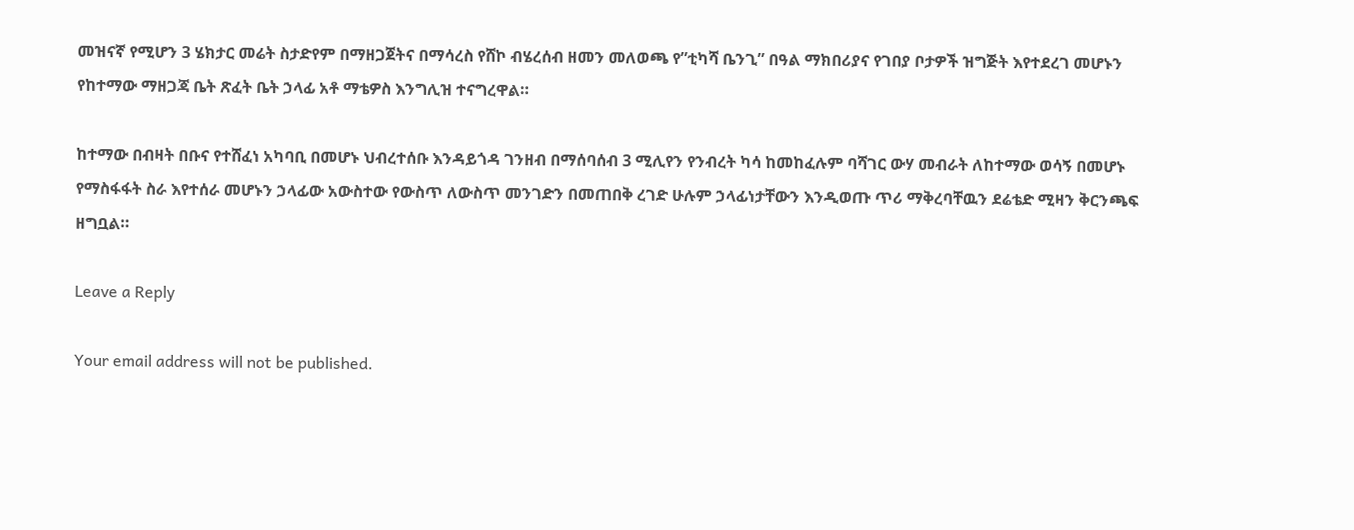መዝናኛ የሚሆን 3 ሄክታር መሬት ስታድየም በማዘጋጀትና በማሳረስ የሸኮ ብሄረሰብ ዘመን መለወጫ የ”ቲካሻ ቤንጊ” በዓል ማክበሪያና የገበያ ቦታዎች ዝግጅት እየተደረገ መሆኑን የከተማው ማዘጋጃ ቤት ጽፈት ቤት ኃላፊ አቶ ማቴዎስ እንግሊዝ ተናግረዋል።

ከተማው በብዛት በቡና የተሸፈነ አካባቢ በመሆኑ ህብረተሰቡ እንዳይጎዳ ገንዘብ በማሰባሰብ 3 ሚሊየን የንብረት ካሳ ከመከፈሉም ባሻገር ውሃ መብራት ለከተማው ወሳኝ በመሆኑ የማስፋፋት ስራ እየተሰራ መሆኑን ኃላፊው አውስተው የውስጥ ለውስጥ መንገድን በመጠበቅ ረገድ ሁሉም ኃላፊነታቸውን እንዲወጡ ጥሪ ማቅረባቸዉን ደሬቴድ ሚዛን ቅርንጫፍ ዘግቧል።

Leave a Reply

Your email address will not be published.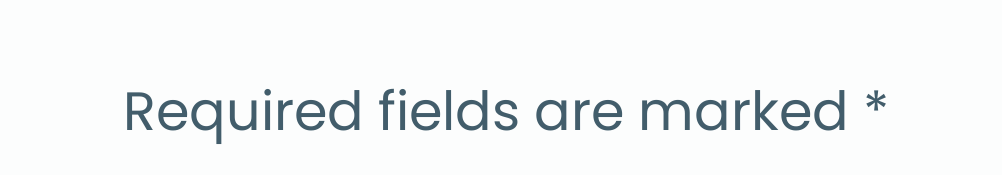Required fields are marked *